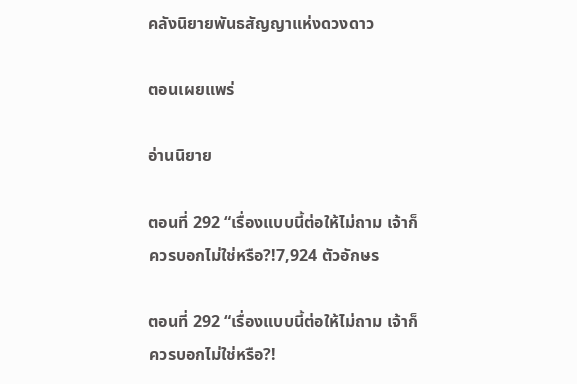คลังนิยายพันธสัญญาแห่งดวงดาว

ตอนเผยแพร่

อ่านนิยาย

ตอนที่ 292 “เรื่องแบบนี้ต่อให้ไม่ถาม เจ้าก็ควรบอกไม่ใช่หรือ?!7,924 ตัวอักษร

ตอนที่ 292 “เรื่องแบบนี้ต่อให้ไม่ถาม เจ้าก็ควรบอกไม่ใช่หรือ?!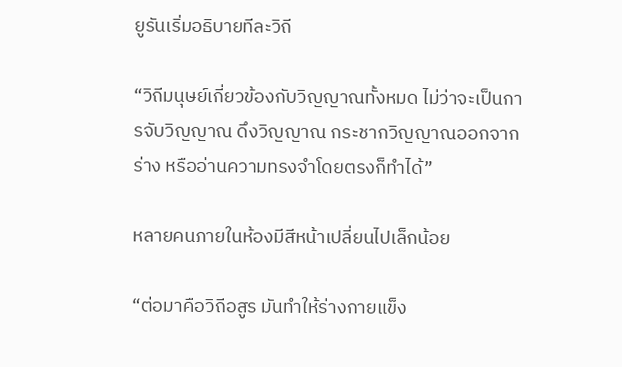ยูรันเริ่มอธิบายทีละวิถี

“วิถีมนุษย์เกี่ยวข้องกับวิญญาณทั้งหมด ไม่ว่าจะเป็นการจับวิญญาณ ดึงวิญญาณ กระชากวิญญาณออกจากร่าง หรืออ่านความทรงจำโดยตรงก็ทำได้”

หลายคนภายในห้องมีสีหน้าเปลี่ยนไปเล็กน้อย

“ต่อมาคือวิถีอสูร มันทำให้ร่างกายแข็ง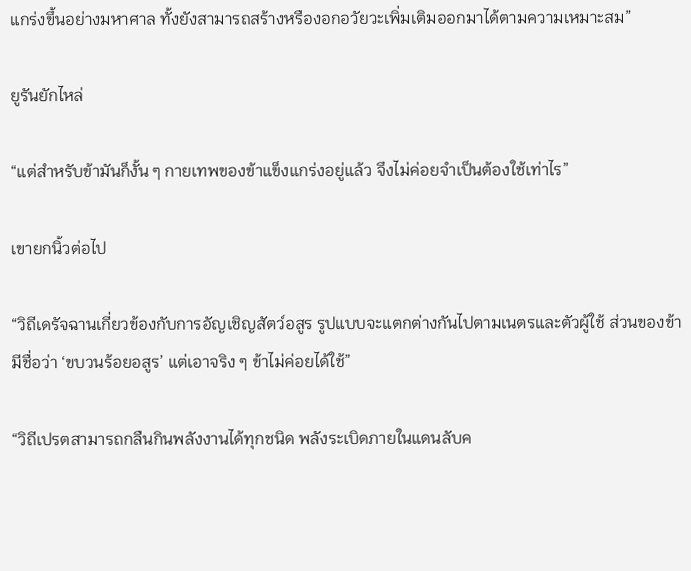แกร่งขึ้นอย่างมหาศาล ทั้งยังสามารถสร้างหรืองอกอวัยวะเพิ่มเติมออกมาได้ตามความเหมาะสม”

ยูรันยักไหล่

“แต่สำหรับข้ามันก็งั้น ๆ กายเทพของข้าแข็งแกร่งอยู่แล้ว จึงไม่ค่อยจำเป็นต้องใช้เท่าไร”

เขายกนิ้วต่อไป

“วิถีเดรัจฉานเกี่ยวข้องกับการอัญเชิญสัตว์อสูร รูปแบบจะแตกต่างกันไปตามเนตรและตัวผู้ใช้ ส่วนของข้ามีชื่อว่า ‘ขบวนร้อยอสูร’ แต่เอาจริง ๆ ข้าไม่ค่อยได้ใช้”

“วิถีเปรตสามารถกลืนกินพลังงานได้ทุกชนิด พลังระเบิดภายในแดนลับค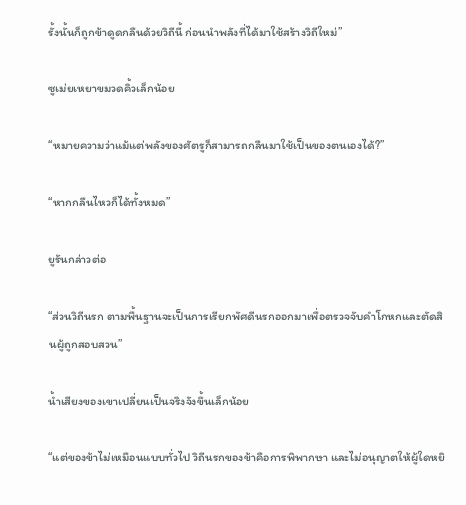รั้งนั้นก็ถูกข้าดูดกลืนด้วยวิถีนี้ ก่อนนำพลังที่ได้มาใช้สร้างวิถีใหม่”

ซูเม่ยเหยาขมวดคิ้วเล็กน้อย

“หมายความว่าแม้แต่พลังของศัตรูก็สามารถกลืนมาใช้เป็นของตนเองได้?”

“หากกลืนไหวก็ได้ทั้งหมด”

ยูรันกล่าวต่อ

“ส่วนวิถีนรก ตามพื้นฐานจะเป็นการเรียกพัศดีนรกออกมาเพื่อตรวจจับคำโกหกและตัดสินผู้ถูกสอบสวน”

น้ำเสียงของเขาเปลี่ยนเป็นจริงจังขึ้นเล็กน้อย

“แต่ของข้าไม่เหมือนแบบทั่วไป วิถีนรกของข้าคือการพิพากษา และไม่อนุญาตให้ผู้ใดหยิ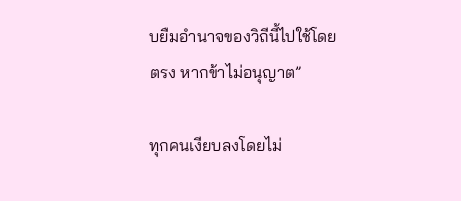บยืมอำนาจของวิถีนี้ไปใช้โดยตรง หากข้าไม่อนุญาต”

ทุกคนเงียบลงโดยไม่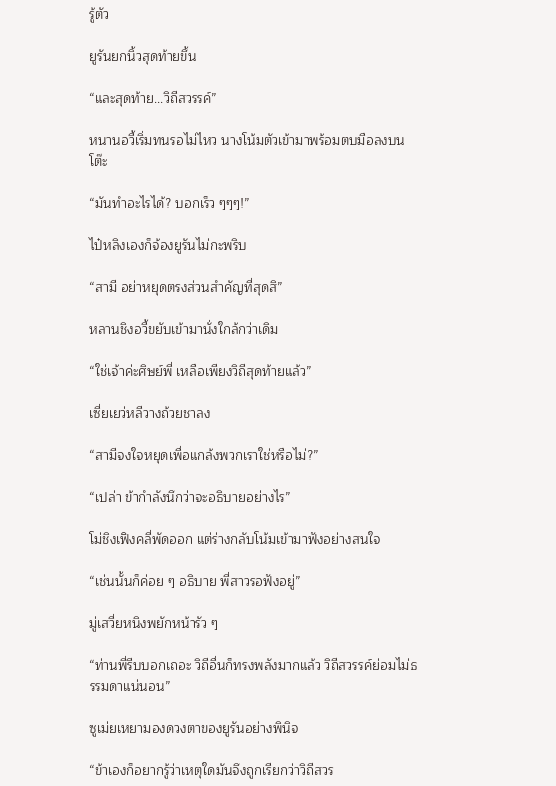รู้ตัว

ยูรันยกนิ้วสุดท้ายขึ้น

“และสุดท้าย...วิถีสวรรค์”

หนานอวี้เริ่มทนรอไม่ไหว นางโน้มตัวเข้ามาพร้อมตบมือลงบนโต๊ะ

“มันทำอะไรได้? บอกเร็ว ๆๆๆ!”

ไป๋หลิงเองก็จ้องยูรันไม่กะพริบ

“สามี อย่าหยุดตรงส่วนสำคัญที่สุดสิ”

หลานชิงอวี้ขยับเข้ามานั่งใกล้กว่าเดิม

“ใช่เจ้าค่ะศิษย์พี่ เหลือเพียงวิถีสุดท้ายแล้ว”

เซี่ยเยว่หลีวางถ้วยชาลง

“สามีจงใจหยุดเพื่อแกล้งพวกเราใช่หรือไม่?”

“เปล่า ข้ากำลังนึกว่าจะอธิบายอย่างไร”

โม่ชิงเฟิงคลี่พัดออก แต่ร่างกลับโน้มเข้ามาฟังอย่างสนใจ

“เช่นนั้นก็ค่อย ๆ อธิบาย พี่สาวรอฟังอยู่”

มู่เสวี่ยหนิงพยักหน้ารัว ๆ

“ท่านพี่รีบบอกเถอะ วิถีอื่นก็ทรงพลังมากแล้ว วิถีสวรรค์ย่อมไม่ธรรมดาแน่นอน”

ซูเม่ยเหยามองดวงตาของยูรันอย่างพินิจ

“ข้าเองก็อยากรู้ว่าเหตุใดมันจึงถูกเรียกว่าวิถีสวร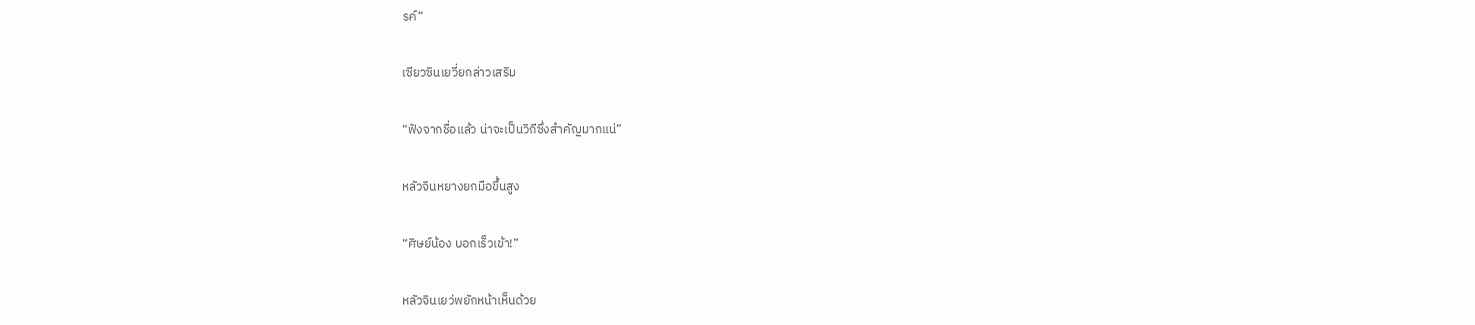รค์”

เซียวซินเยวี่ยกล่าวเสริม

“ฟังจากชื่อแล้ว น่าจะเป็นวิถีซึ่งสำคัญมากแน่”

หลัวจินหยางยกมือขึ้นสูง

“ศิษย์น้อง บอกเร็วเข้า!”

หลัวจินเยว่พยักหน้าเห็นด้วย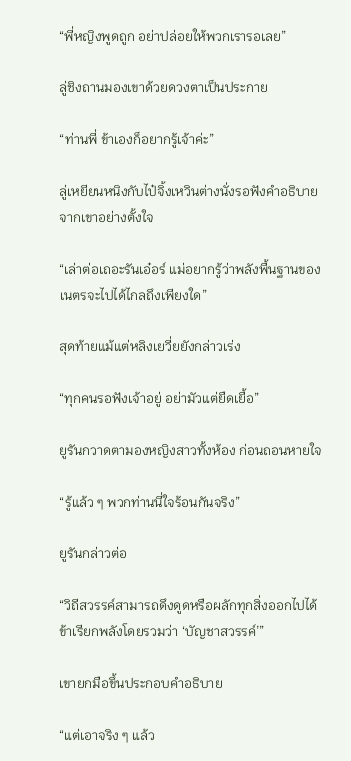“พี่หญิงพูดถูก อย่าปล่อยให้พวกเรารอเลย”

ลู่ชิงถานมองเขาด้วยดวงตาเป็นประกาย

“ท่านพี่ ข้าเองก็อยากรู้เจ้าค่ะ”

ลู่เหยียนหนิงกับไป๋จิ้งเหวินต่างนั่งรอฟังคำอธิบายจากเขาอย่างตั้งใจ

“เล่าต่อเถอะรันเอ๋อร์ แม่อยากรู้ว่าพลังพื้นฐานของเนตรจะไปได้ไกลถึงเพียงใด”

สุดท้ายแม้แต่หลิงเยวี่ยยังกล่าวเร่ง

“ทุกคนรอฟังเจ้าอยู่ อย่ามัวแต่ยืดเยื้อ”

ยูรันกวาดตามองหญิงสาวทั้งห้อง ก่อนถอนหายใจ

“รู้แล้ว ๆ พวกท่านนี่ใจร้อนกันจริง”

ยูรันกล่าวต่อ

“วิถีสวรรค์สามารถดึงดูดหรือผลักทุกสิ่งออกไปได้ ข้าเรียกพลังโดยรวมว่า ‘บัญชาสวรรค์’”

เขายกมือขึ้นประกอบคำอธิบาย

“แต่เอาจริง ๆ แล้ว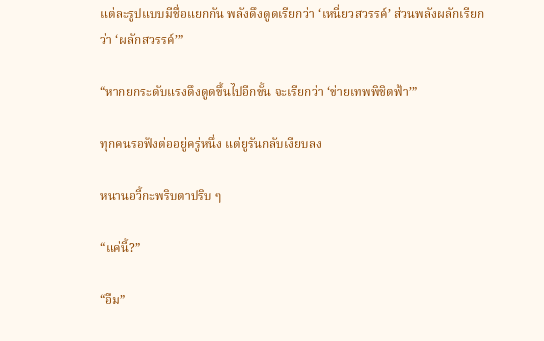แต่ละรูปแบบมีชื่อแยกกัน พลังดึงดูดเรียกว่า ‘เหนี่ยวสวรรค์’ ส่วนพลังผลักเรียกว่า ‘ผลักสวรรค์’”

“หากยกระดับแรงดึงดูดขึ้นไปอีกขั้น จะเรียกว่า ‘ข่ายเทพพิชิตฟ้า’”

ทุกคนรอฟังต่ออยู่ครู่หนึ่ง แต่ยูรันกลับเงียบลง

หนานอวี้กะพริบตาปริบ ๆ

“แค่นี้?”

“อืม”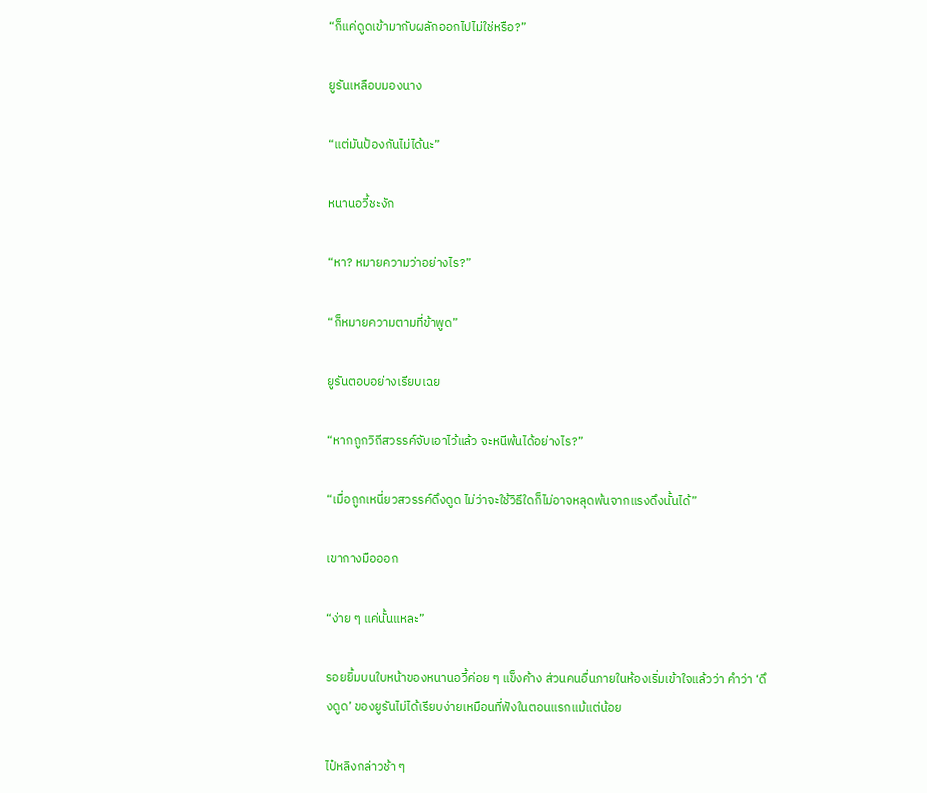“ก็แค่ดูดเข้ามากับผลักออกไปไม่ใช่หรือ?”

ยูรันเหลือบมองนาง

“แต่มันป้องกันไม่ได้นะ”

หนานอวี้ชะงัก

“หา? หมายความว่าอย่างไร?”

“ก็หมายความตามที่ข้าพูด”

ยูรันตอบอย่างเรียบเฉย

“หากถูกวิถีสวรรค์จับเอาไว้แล้ว จะหนีพ้นได้อย่างไร?”

“เมื่อถูกเหนี่ยวสวรรค์ดึงดูด ไม่ว่าจะใช้วิธีใดก็ไม่อาจหลุดพ้นจากแรงดึงนั้นได้”

เขากางมือออก

“ง่าย ๆ แค่นั้นแหละ”

รอยยิ้มบนใบหน้าของหนานอวี้ค่อย ๆ แข็งค้าง ส่วนคนอื่นภายในห้องเริ่มเข้าใจแล้วว่า คำว่า ‘ดึงดูด’ ของยูรันไม่ได้เรียบง่ายเหมือนที่ฟังในตอนแรกแม้แต่น้อย

ไป๋หลิงกล่าวช้า ๆ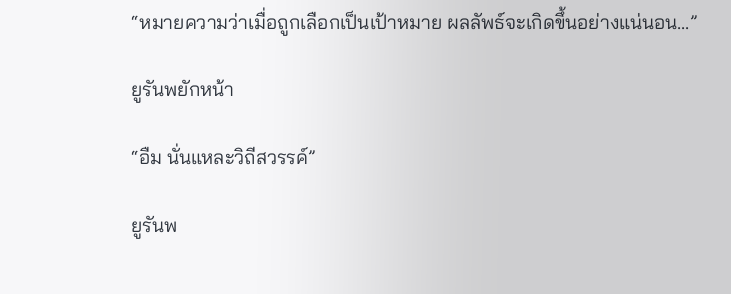“หมายความว่าเมื่อถูกเลือกเป็นเป้าหมาย ผลลัพธ์จะเกิดขึ้นอย่างแน่นอน...”

ยูรันพยักหน้า

“อืม นั่นแหละวิถีสวรรค์”

ยูรันพ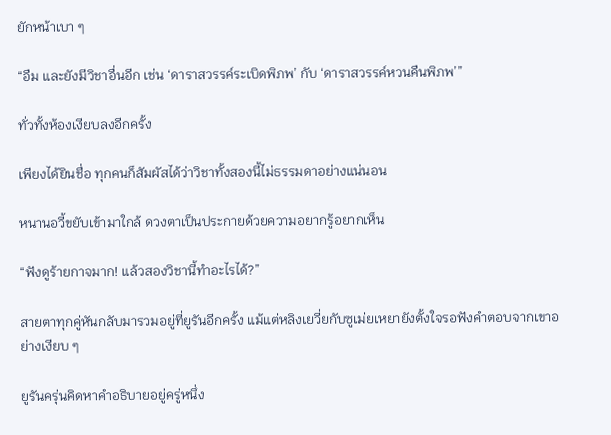ยักหน้าเบา ๆ

“อืม และยังมีวิชาอื่นอีก เช่น ‘ดาราสวรรค์ระเบิดพิภพ’ กับ ‘ดาราสวรรค์หวนคืนพิภพ’”

ทั่วทั้งห้องเงียบลงอีกครั้ง

เพียงได้ยินชื่อ ทุกคนก็สัมผัสได้ว่าวิชาทั้งสองนี้ไม่ธรรมดาอย่างแน่นอน

หนานอวี้ขยับเข้ามาใกล้ ดวงตาเป็นประกายด้วยความอยากรู้อยากเห็น

“ฟังดูร้ายกาจมาก! แล้วสองวิชานี้ทำอะไรได้?”

สายตาทุกคู่หันกลับมารวมอยู่ที่ยูรันอีกครั้ง แม้แต่หลิงเยวี่ยกับซูเม่ยเหยายังตั้งใจรอฟังคำตอบจากเขาอย่างเงียบ ๆ

ยูรันครุ่นคิดหาคำอธิบายอยู่ครู่หนึ่ง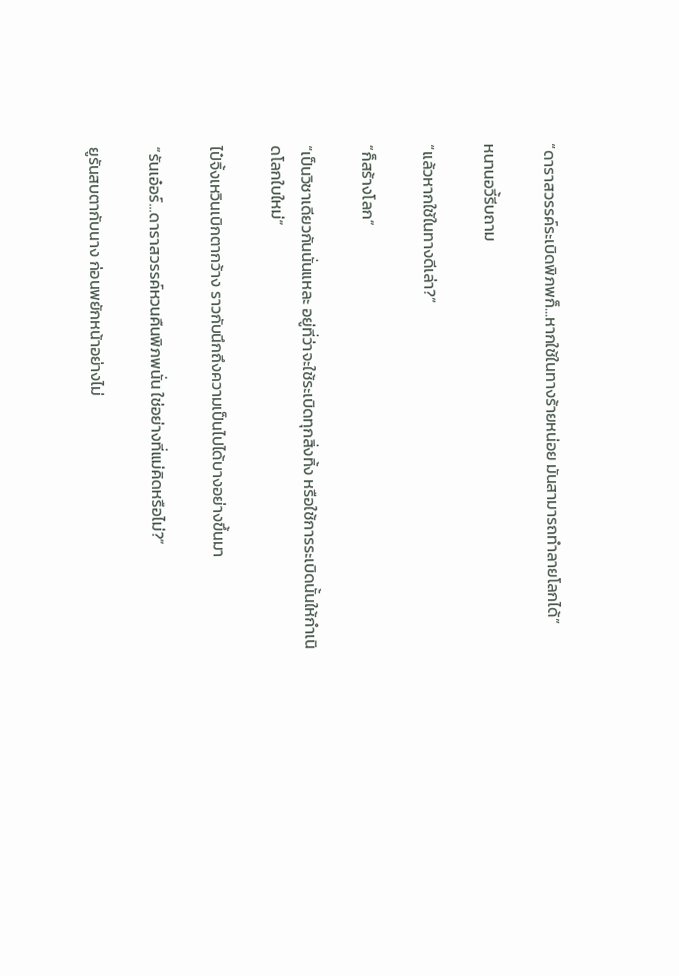“ดาราสวรรค์ระเบิดพิภพก็...หากใช้ในทางร้ายหน่อย มันสามารถทำลายโลกได้”

หนานอวี้รีบถาม

“แล้วหากใช้ในทางดีเล่า?”

“ก็สร้างโลก”

“เป็นวิชาเดียวกันนั่นแหละ อยู่ที่ว่าจะใช้ระเบิดทุกสิ่งทิ้ง หรือใช้การระเบิดนั้นให้กำเนิดโลกใบใหม่”

ไป๋จิ้งเหวินเบิกตากว้าง ราวกับนึกถึงความเป็นไปได้บางอย่างขึ้นมา

“รันเอ๋อร์...ดาราสวรรค์หวนคืนพิภพนั่น ใช่อย่างที่แม่คิดหรือไม่?”

ยูรันสบตากับนาง ก่อนพยักหน้าอย่างไม่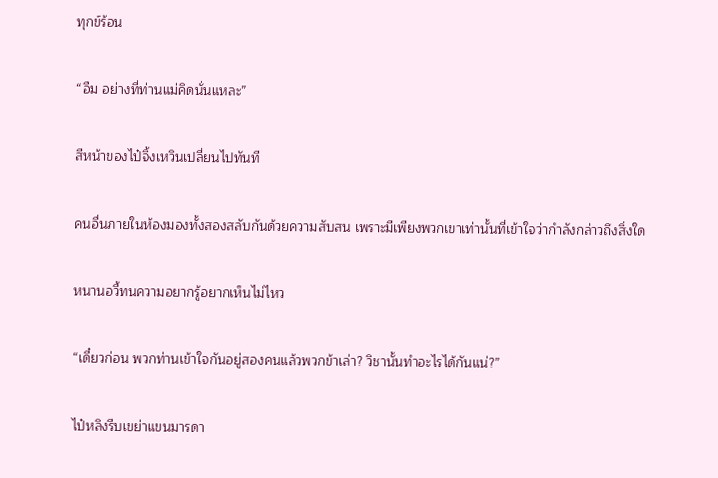ทุกข์ร้อน

“อืม อย่างที่ท่านแม่คิดนั่นแหละ”

สีหน้าของไป๋จิ้งเหวินเปลี่ยนไปทันที

คนอื่นภายในห้องมองทั้งสองสลับกันด้วยความสับสน เพราะมีเพียงพวกเขาเท่านั้นที่เข้าใจว่ากำลังกล่าวถึงสิ่งใด

หนานอวี้ทนความอยากรู้อยากเห็นไม่ไหว

“เดี๋ยวก่อน พวกท่านเข้าใจกันอยู่สองคนแล้วพวกข้าเล่า? วิชานั้นทำอะไรได้กันแน่?”

ไป๋หลิงรีบเขย่าแขนมารดา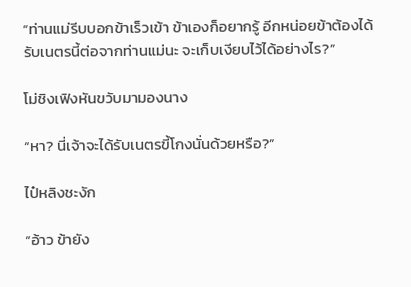“ท่านแม่รีบบอกข้าเร็วเข้า ข้าเองก็อยากรู้ อีกหน่อยข้าต้องได้รับเนตรนี้ต่อจากท่านแม่นะ จะเก็บเงียบไว้ได้อย่างไร?”

โม่ชิงเฟิงหันขวับมามองนาง

“หา? นี่เจ้าจะได้รับเนตรขี้โกงนั่นด้วยหรือ?”

ไป๋หลิงชะงัก

“อ้าว ข้ายัง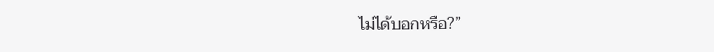ไม่ได้บอกหรือ?”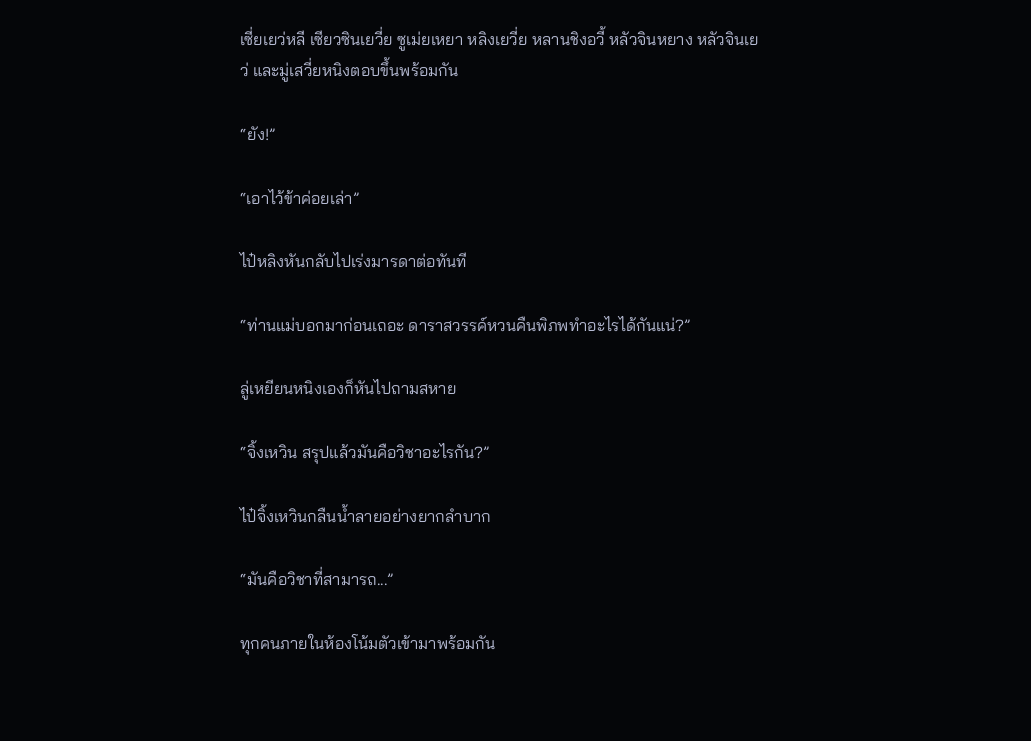เซี่ยเยว่หลี เซียวซินเยวี่ย ซูเม่ยเหยา หลิงเยวี่ย หลานชิงอวี้ หลัวจินหยาง หลัวจินเยว่ และมู่เสวี่ยหนิงตอบขึ้นพร้อมกัน

“ยัง!”

“เอาไว้ข้าค่อยเล่า”

ไป๋หลิงหันกลับไปเร่งมารดาต่อทันที

“ท่านแม่บอกมาก่อนเถอะ ดาราสวรรค์หวนคืนพิภพทำอะไรได้กันแน่?”

ลู่เหยียนหนิงเองก็หันไปถามสหาย

“จิ้งเหวิน สรุปแล้วมันคือวิชาอะไรกัน?”

ไป๋จิ้งเหวินกลืนน้ำลายอย่างยากลำบาก

“มันคือวิชาที่สามารถ...”

ทุกคนภายในห้องโน้มตัวเข้ามาพร้อมกัน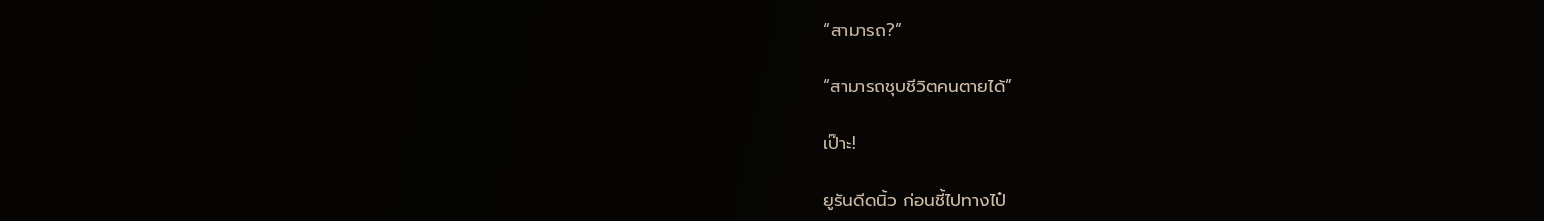“สามารถ?”

“สามารถชุบชีวิตคนตายได้”

เป๊าะ!

ยูรันดีดนิ้ว ก่อนชี้ไปทางไป๋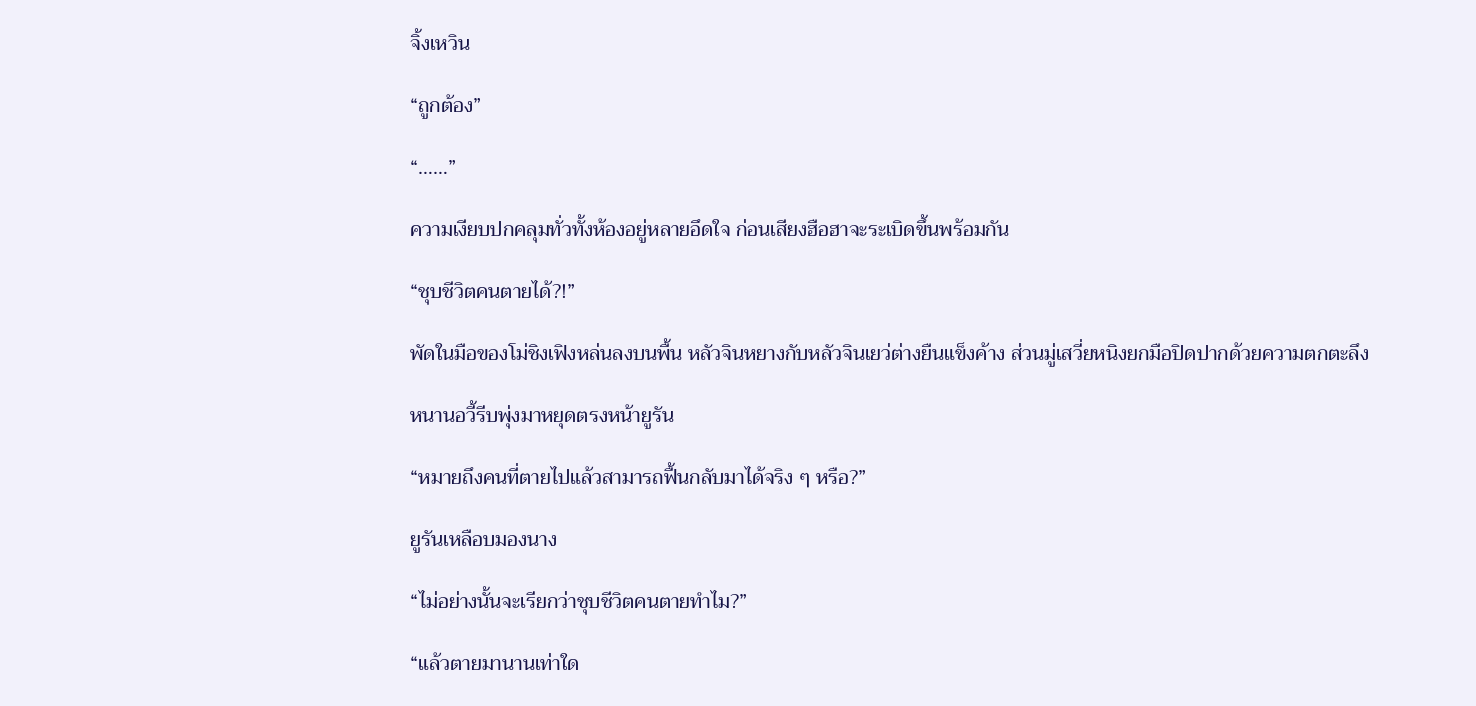จิ้งเหวิน

“ถูกต้อง”

“……”

ความเงียบปกคลุมทั่วทั้งห้องอยู่หลายอึดใจ ก่อนเสียงฮือฮาจะระเบิดขึ้นพร้อมกัน

“ชุบชีวิตคนตายได้?!”

พัดในมือของโม่ชิงเฟิงหล่นลงบนพื้น หลัวจินหยางกับหลัวจินเยว่ต่างยืนแข็งค้าง ส่วนมู่เสวี่ยหนิงยกมือปิดปากด้วยความตกตะลึง

หนานอวี้รีบพุ่งมาหยุดตรงหน้ายูรัน

“หมายถึงคนที่ตายไปแล้วสามารถฟื้นกลับมาได้จริง ๆ หรือ?”

ยูรันเหลือบมองนาง

“ไม่อย่างนั้นจะเรียกว่าชุบชีวิตคนตายทำไม?”

“แล้วตายมานานเท่าใด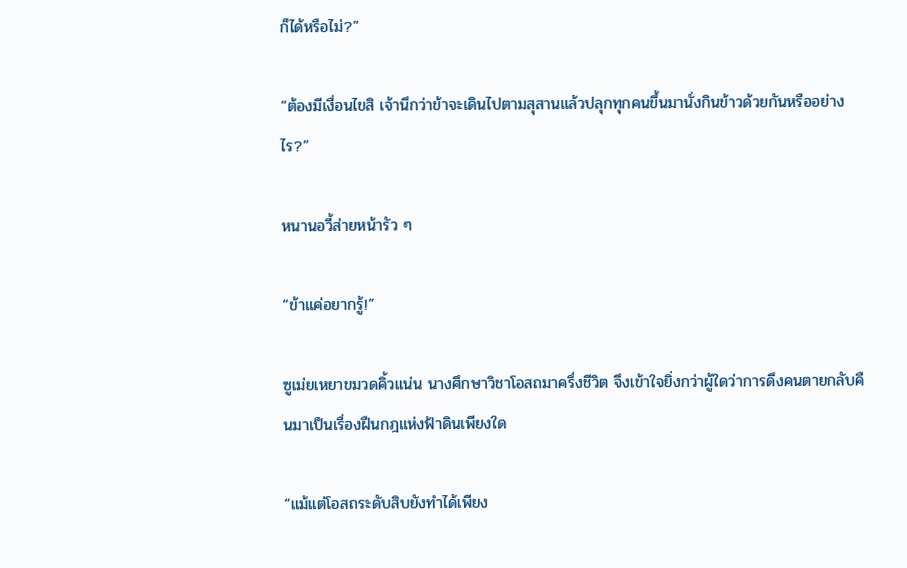ก็ได้หรือไม่?”

“ต้องมีเงื่อนไขสิ เจ้านึกว่าข้าจะเดินไปตามสุสานแล้วปลุกทุกคนขึ้นมานั่งกินข้าวด้วยกันหรืออย่างไร?”

หนานอวี้ส่ายหน้ารัว ๆ

“ข้าแค่อยากรู้!”

ซูเม่ยเหยาขมวดคิ้วแน่น นางศึกษาวิชาโอสถมาครึ่งชีวิต จึงเข้าใจยิ่งกว่าผู้ใดว่าการดึงคนตายกลับคืนมาเป็นเรื่องฝืนกฎแห่งฟ้าดินเพียงใด

“แม้แต่โอสถระดับสิบยังทำได้เพียง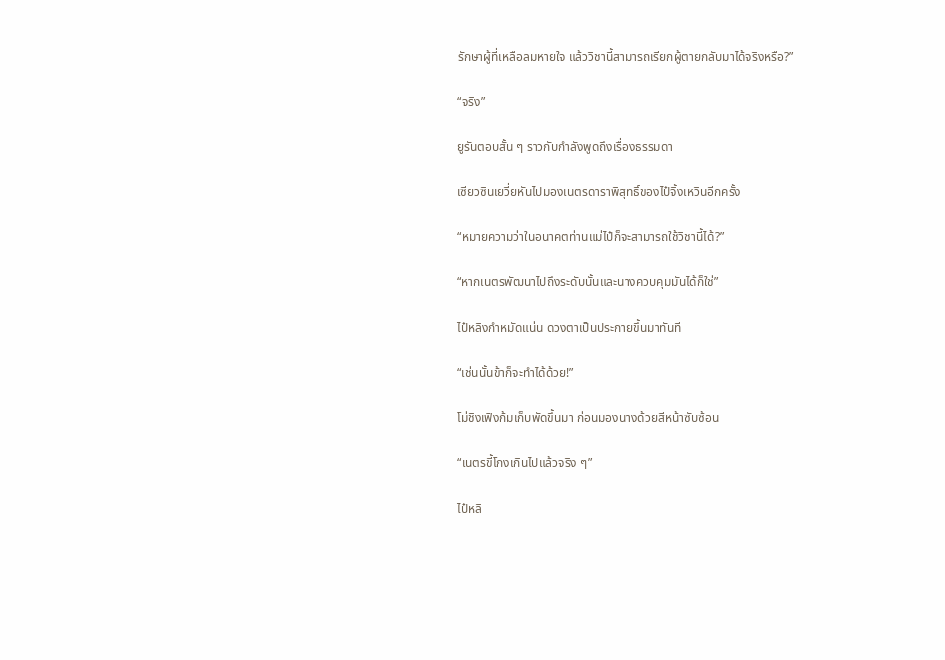รักษาผู้ที่เหลือลมหายใจ แล้ววิชานี้สามารถเรียกผู้ตายกลับมาได้จริงหรือ?”

“จริง”

ยูรันตอบสั้น ๆ ราวกับกำลังพูดถึงเรื่องธรรมดา

เซียวซินเยวี่ยหันไปมองเนตรดาราพิสุทธิ์ของไป๋จิ้งเหวินอีกครั้ง

“หมายความว่าในอนาคตท่านแม่ไป๋ก็จะสามารถใช้วิชานี้ได้?”

“หากเนตรพัฒนาไปถึงระดับนั้นและนางควบคุมมันได้ก็ใช่”

ไป๋หลิงกำหมัดแน่น ดวงตาเป็นประกายขึ้นมาทันที

“เช่นนั้นข้าก็จะทำได้ด้วย!”

โม่ชิงเฟิงก้มเก็บพัดขึ้นมา ก่อนมองนางด้วยสีหน้าซับซ้อน

“เนตรขี้โกงเกินไปแล้วจริง ๆ”

ไป๋หลิ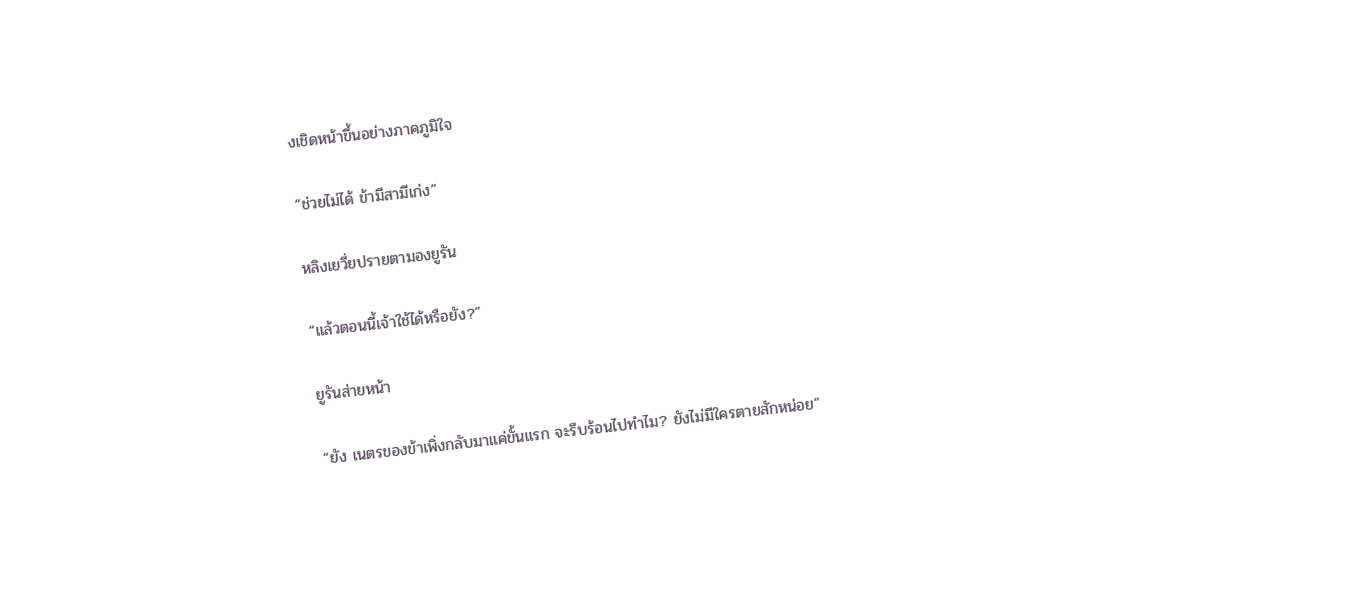งเชิดหน้าขึ้นอย่างภาคภูมิใจ

“ช่วยไม่ได้ ข้ามีสามีเก่ง”

หลิงเยวี่ยปรายตามองยูรัน

“แล้วตอนนี้เจ้าใช้ได้หรือยัง?”

ยูรันส่ายหน้า

“ยัง เนตรของข้าเพิ่งกลับมาแค่ขั้นแรก จะรีบร้อนไปทำไม? ยังไม่มีใครตายสักหน่อย”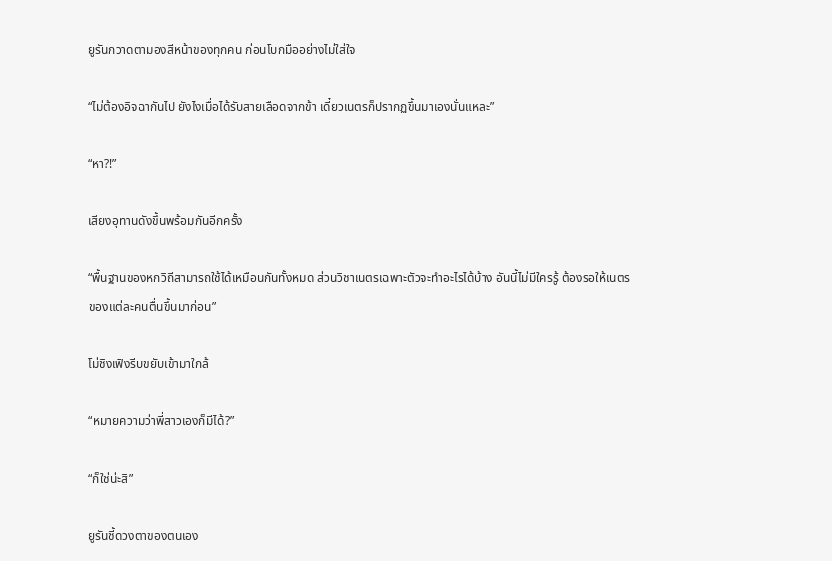ยูรันกวาดตามองสีหน้าของทุกคน ก่อนโบกมืออย่างไม่ใส่ใจ

“ไม่ต้องอิจฉากันไป ยังไงเมื่อได้รับสายเลือดจากข้า เดี๋ยวเนตรก็ปรากฏขึ้นมาเองนั่นแหละ”

“หา?!”

เสียงอุทานดังขึ้นพร้อมกันอีกครั้ง

“พื้นฐานของหกวิถีสามารถใช้ได้เหมือนกันทั้งหมด ส่วนวิชาเนตรเฉพาะตัวจะทำอะไรได้บ้าง อันนี้ไม่มีใครรู้ ต้องรอให้เนตรของแต่ละคนตื่นขึ้นมาก่อน”

โม่ชิงเฟิงรีบขยับเข้ามาใกล้

“หมายความว่าพี่สาวเองก็มีได้?”

“ก็ใช่น่ะสิ”

ยูรันชี้ดวงตาของตนเอง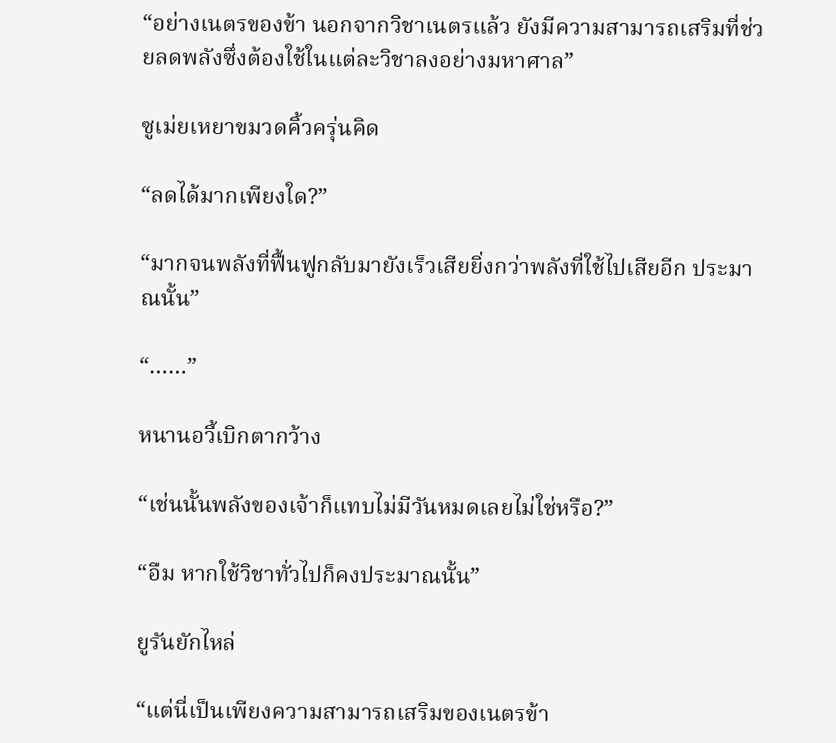“อย่างเนตรของข้า นอกจากวิชาเนตรแล้ว ยังมีความสามารถเสริมที่ช่วยลดพลังซึ่งต้องใช้ในแต่ละวิชาลงอย่างมหาศาล”

ซูเม่ยเหยาขมวดคิ้วครุ่นคิด

“ลดได้มากเพียงใด?”

“มากจนพลังที่ฟื้นฟูกลับมายังเร็วเสียยิ่งกว่าพลังที่ใช้ไปเสียอีก ประมาณนั้น”

“……”

หนานอวี้เบิกตากว้าง

“เช่นนั้นพลังของเจ้าก็แทบไม่มีวันหมดเลยไม่ใช่หรือ?”

“อืม หากใช้วิชาทั่วไปก็คงประมาณนั้น”

ยูรันยักไหล่

“แต่นี่เป็นเพียงความสามารถเสริมของเนตรข้า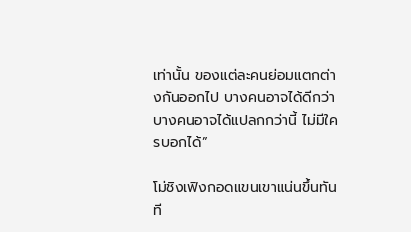เท่านั้น ของแต่ละคนย่อมแตกต่างกันออกไป บางคนอาจได้ดีกว่า บางคนอาจได้แปลกกว่านี้ ไม่มีใครบอกได้”

โม่ชิงเฟิงกอดแขนเขาแน่นขึ้นทันที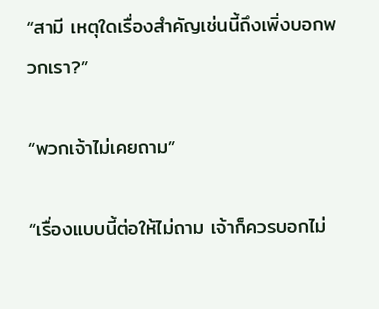“สามี เหตุใดเรื่องสำคัญเช่นนี้ถึงเพิ่งบอกพวกเรา?”

“พวกเจ้าไม่เคยถาม”

“เรื่องแบบนี้ต่อให้ไม่ถาม เจ้าก็ควรบอกไม่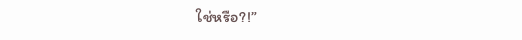ใช่หรือ?!”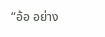“อ้อ อย่าง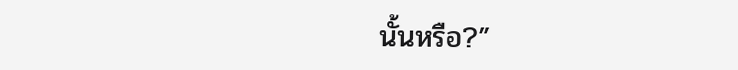นั้นหรือ?”